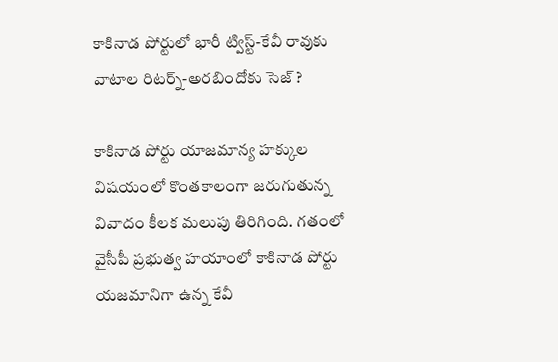కాకినాడ పోర్టులో భారీ ట్విస్ట్-కేవీ రావుకు వాటాల రిటర్న్-అరబిందోకు సెజ్ ?

కాకినాడ పోర్టు యాజమాన్య హక్కుల విషయంలో కొంతకాలంగా జరుగుతున్న వివాదం కీలక మలుపు తిరిగింది. గతంలో వైసీపీ ప్రభుత్వ హయాంలో కాకినాడ పోర్టు యజమానిగా ఉన్న కేవీ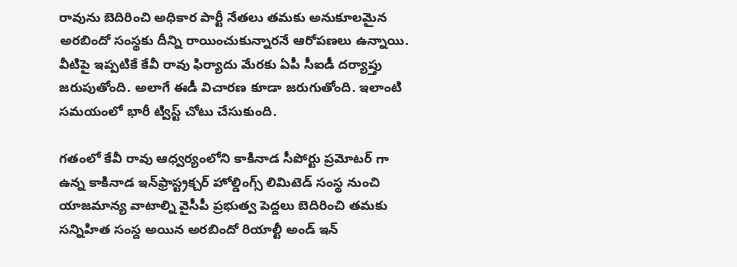రావును బెదిరించి అధికార పార్టీ నేతలు తమకు అనుకూలమైన అరబిందో సంస్థకు దీన్ని రాయించుకున్నారనే ఆరోపణలు ఉన్నాయి. వీటిపై ఇప్పటికే కేవీ రావు ఫిర్యాదు మేరకు ఏపీ సీఐడీ దర్యాప్తు జరుపుతోంది. అలాగే ఈడీ విచారణ కూడా జరుగుతోంది. ఇలాంటి సమయంలో భారీ ట్విస్ట్ చోటు చేసుకుంది.

గతంలో కేవీ రావు ఆధ్వర్యంలోని కాకినాడ సీపోర్టు ప్రమోటర్ గా ఉన్న కాకినాడ ఇన్‌ఫ్రాస్ట్రక్చర్ హోల్డింగ్స్ లిమిటెడ్ సంస్థ నుంచి యాజమాన్య వాటాల్ని వైసీపీ ప్రభుత్వ పెద్దలు బెదిరించి తమకు సన్నిహిత సంస్ద అయిన అరబిందో రియాల్టీ అండ్ ఇన్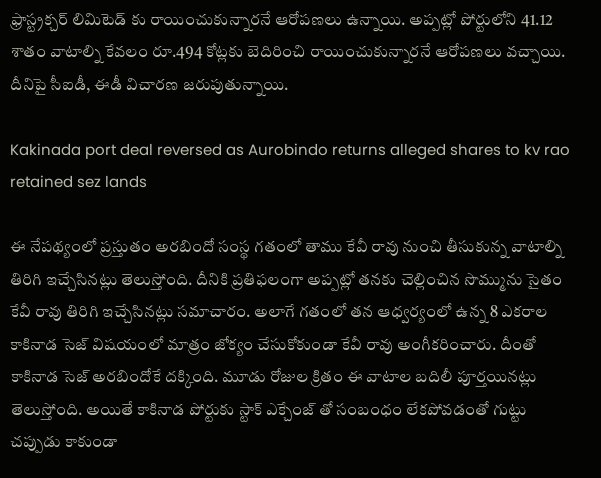ఫ్రాస్ట్రక్చర్ లిమిటెడ్ కు రాయించుకున్నారనే ఆరోపణలు ఉన్నాయి. అప్పట్లో పోర్టులోని 41.12 శాతం వాటాల్ని కేవలం రూ.494 కోట్లకు బెదిరించి రాయించుకున్నారనే ఆరోపణలు వచ్చాయి. దీనిపై సీఐడీ, ఈడీ విచారణ జరుపుతున్నాయి.

Kakinada port deal reversed as Aurobindo returns alleged shares to kv rao retained sez lands

ఈ నేపథ్యంలో ప్రస్తుతం అరబిందో సంస్థ గతంలో తాము కేవీ రావు నుంచి తీసుకున్న వాటాల్ని తిరిగి ఇచ్చేసినట్లు తెలుస్తోంది. దీనికి ప్రతిఫలంగా అప్పట్లో తనకు చెల్లించిన సొమ్మును సైతం కేవీ రావు తిరిగి ఇచ్చేసినట్లు సమాచారం. అలాగే గతంలో తన ఆధ్వర్యంలో ఉన్న 8 ఎకరాల కాకినాడ సెజ్ విషయంలో మాత్రం జోక్యం చేసుకోకుండా కేవీ రావు అంగీకరించారు. దీంతో కాకినాడ సెజ్ అరబిందోకే దక్కింది. మూడు రోజుల క్రితం ఈ వాటాల బదిలీ పూర్తయినట్లు తెలుస్తోంది. అయితే కాకినాడ పోర్టుకు స్టాక్ ఎక్చేంజ్ తో సంబంధం లేకపోవడంతో గుట్టు చప్పుడు కాకుండా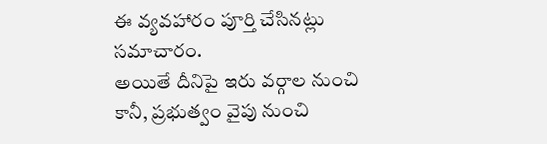ఈ వ్యవహారం పూర్తి చేసినట్లు సమాచారం.
అయితే దీనిపై ఇరు వర్గాల నుంచి కానీ, ప్రభుత్వం వైపు నుంచి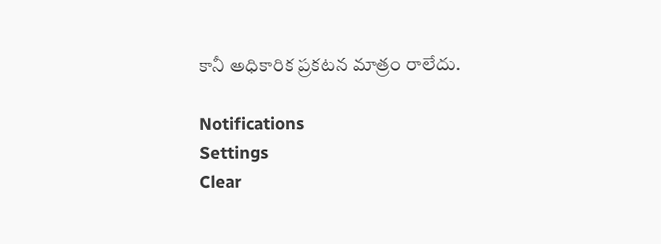కానీ అధికారిక ప్రకటన మాత్రం రాలేదు.

Notifications
Settings
Clear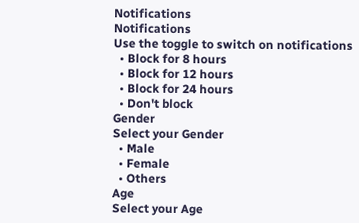Notifications
Notifications
Use the toggle to switch on notifications
  • Block for 8 hours
  • Block for 12 hours
  • Block for 24 hours
  • Don't block
Gender
Select your Gender
  • Male
  • Female
  • Others
Age
Select your Age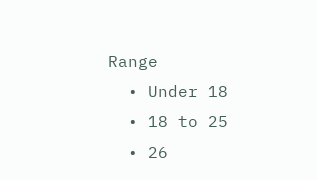Range
  • Under 18
  • 18 to 25
  • 26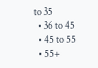to 35
  • 36 to 45
  • 45 to 55
  • 55+